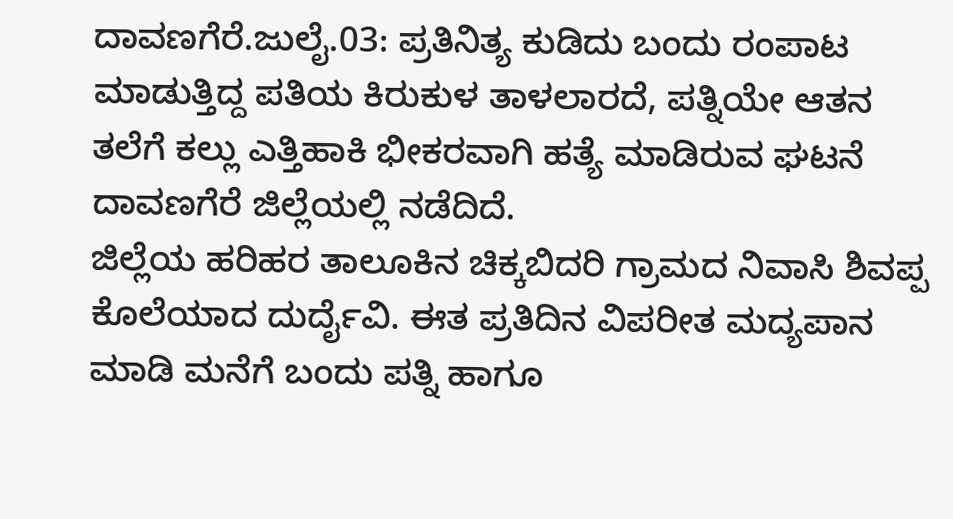ದಾವಣಗೆರೆ.ಜುಲೈ.03: ಪ್ರತಿನಿತ್ಯ ಕುಡಿದು ಬಂದು ರಂಪಾಟ ಮಾಡುತ್ತಿದ್ದ ಪತಿಯ ಕಿರುಕುಳ ತಾಳಲಾರದೆ, ಪತ್ನಿಯೇ ಆತನ ತಲೆಗೆ ಕಲ್ಲು ಎತ್ತಿಹಾಕಿ ಭೀಕರವಾಗಿ ಹತ್ಯೆ ಮಾಡಿರುವ ಘಟನೆ ದಾವಣಗೆರೆ ಜಿಲ್ಲೆಯಲ್ಲಿ ನಡೆದಿದೆ.
ಜಿಲ್ಲೆಯ ಹರಿಹರ ತಾಲೂಕಿನ ಚಿಕ್ಕಬಿದರಿ ಗ್ರಾಮದ ನಿವಾಸಿ ಶಿವಪ್ಪ ಕೊಲೆಯಾದ ದುರ್ದೈವಿ. ಈತ ಪ್ರತಿದಿನ ವಿಪರೀತ ಮದ್ಯಪಾನ ಮಾಡಿ ಮನೆಗೆ ಬಂದು ಪತ್ನಿ ಹಾಗೂ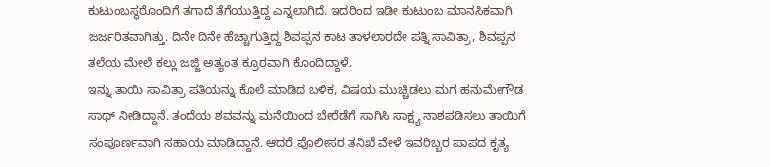ಕುಟುಂಬಸ್ಥರೊಂದಿಗೆ ತಗಾದೆ ತೆಗೆಯುತ್ತಿದ್ದ ಎನ್ನಲಾಗಿದೆ. ಇದರಿಂದ ಇಡೀ ಕುಟುಂಬ ಮಾನಸಿಕವಾಗಿ ಜರ್ಜರಿತವಾಗಿತ್ತು. ದಿನೇ ದಿನೇ ಹೆಚ್ಚಾಗುತ್ತಿದ್ದ ಶಿವಪ್ಪನ ಕಾಟ ತಾಳಲಾರದೇ ಪತ್ನಿ ಸಾವಿತ್ರಾ, ಶಿವಪ್ಪನ ತಲೆಯ ಮೇಲೆ ಕಲ್ಲು ಜಜ್ಜಿ ಅತ್ಯಂತ ಕ್ರೂರವಾಗಿ ಕೊಂದಿದ್ದಾಳೆ.
ಇನ್ನು ತಾಯಿ ಸಾವಿತ್ರಾ ಪತಿಯನ್ನು ಕೊಲೆ ಮಾಡಿದ ಬಳಿಕ, ವಿಷಯ ಮುಚ್ಚಿಡಲು ಮಗ ಹನುಮೇಗೌಡ ಸಾಥ್ ನೀಡಿದ್ದಾನೆ. ತಂದೆಯ ಶವವನ್ನು ಮನೆಯಿಂದ ಬೇರೆಡೆಗೆ ಸಾಗಿಸಿ ಸಾಕ್ಷ್ಯ ನಾಶಪಡಿಸಲು ತಾಯಿಗೆ ಸಂಪೂರ್ಣವಾಗಿ ಸಹಾಯ ಮಾಡಿದ್ದಾನೆ. ಆದರೆ ಪೊಲೀಸರ ತನಿಖೆ ವೇಳೆ ಇವರಿಬ್ಬರ ಪಾಪದ ಕೃತ್ಯ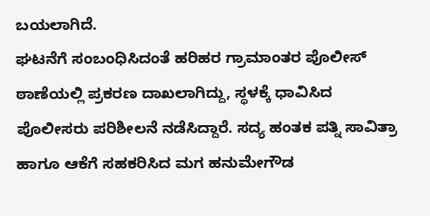ಬಯಲಾಗಿದೆ.
ಘಟನೆಗೆ ಸಂಬಂಧಿಸಿದಂತೆ ಹರಿಹರ ಗ್ರಾಮಾಂತರ ಪೊಲೀಸ್ ಠಾಣೆಯಲ್ಲಿ ಪ್ರಕರಣ ದಾಖಲಾಗಿದ್ದು, ಸ್ಥಳಕ್ಕೆ ಧಾವಿಸಿದ ಪೊಲೀಸರು ಪರಿಶೀಲನೆ ನಡೆಸಿದ್ದಾರೆ. ಸದ್ಯ ಹಂತಕ ಪತ್ನಿ ಸಾವಿತ್ರಾ ಹಾಗೂ ಆಕೆಗೆ ಸಹಕರಿಸಿದ ಮಗ ಹನುಮೇಗೌಡ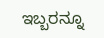ಇಬ್ಬರನ್ನೂ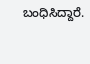ಬಂಧಿಸಿದ್ದಾರೆ.